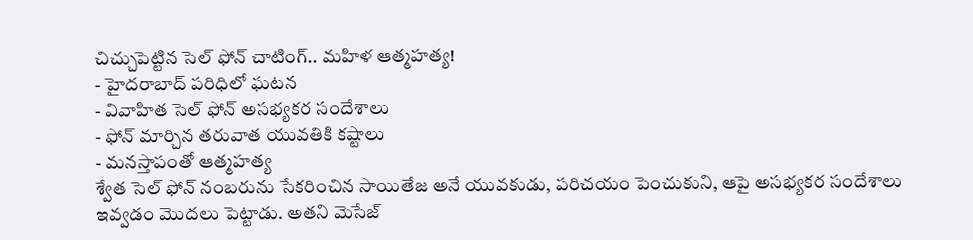చిచ్చుపెట్టిన సెల్ ఫోన్ చాటింగ్.. మహిళ ఆత్మహత్య!
- హైదరాబాద్ పరిధిలో ఘటన
- వివాహిత సెల్ ఫోన్ అసభ్యకర సందేశాలు
- ఫోన్ మార్చిన తరువాత యువతికి కష్టాలు
- మనస్తాపంతో ఆత్మహత్య
శ్వేత సెల్ ఫోన్ నంబరును సేకరించిన సాయితేజ అనే యువకుడు, పరిచయం పెంచుకుని, ఆపై అసభ్యకర సందేశాలు ఇవ్వడం మొదలు పెట్టాడు. అతని మెసేజ్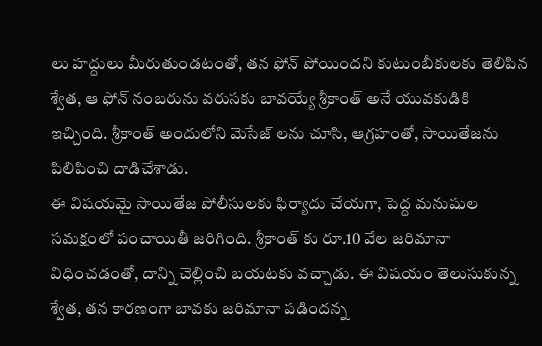లు హద్దులు మీరుతుండటంతో, తన ఫోన్ పోయిందని కుటుంబీకులకు తెలిపిన శ్వేత, ఆ ఫోన్ నంబరును వరుసకు బావయ్యే శ్రీకాంత్ అనే యువకుడికి ఇచ్చింది. శ్రీకాంత్ అందులోని మెసేజ్ లను చూసి, ఆగ్రహంతో, సాయితేజను పిలిపించి దాడిచేశాడు.
ఈ విషయమై సాయితేజ పోలీసులకు ఫిర్యాదు చేయగా, పెద్ద మనుషుల సమక్షంలో పంచాయితీ జరిగింది. శ్రీకాంత్ కు రూ.10 వేల జరిమానా విధించడంతో, దాన్ని చెల్లించి బయటకు వచ్చాడు. ఈ విషయం తెలుసుకున్న శ్వేత, తన కారణంగా బావకు జరిమానా పడిందన్న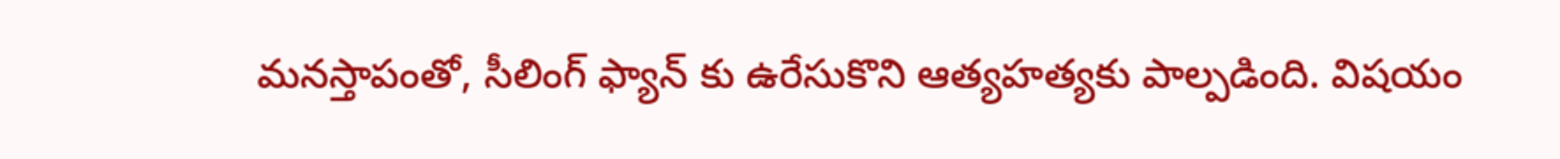మనస్తాపంతో, సీలింగ్ ఫ్యాన్ కు ఉరేసుకొని ఆత్యహత్యకు పాల్పడింది. విషయం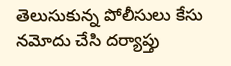తెలుసుకున్న పోలీసులు కేసు నమోదు చేసి దర్యాప్తు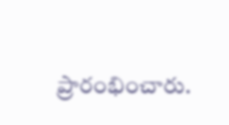ప్రారంభించారు.